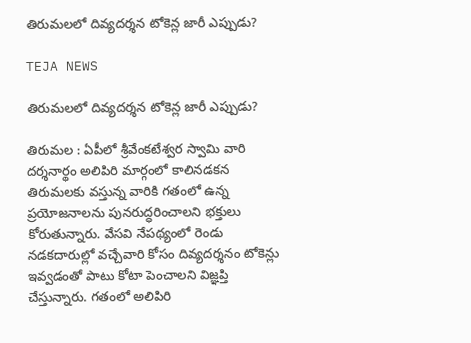తిరుమలలో దివ్యదర్శన టోకెన్ల జారీ ఎప్పుడు?

TEJA NEWS

తిరుమలలో దివ్యదర్శన టోకెన్ల జారీ ఎప్పుడు?

తిరుమల : ఏపీలో శ్రీవేంకటేశ్వర స్వామి వారి దర్శనార్థం అలిపిరి మార్గంలో కాలినడకన తిరుమలకు వస్తున్న వారికి గతంలో ఉన్న ప్రయోజనాలను పునరుద్ధరించాలని భక్తులు కోరుతున్నారు. వేసవి నేపథ్యంలో రెండు నడకదారుల్లో వచ్చేవారి కోసం దివ్యదర్శనం టోకెన్లు ఇవ్వడంతో పాటు కోటా పెంచాలని విజ్ఞప్తి చేస్తున్నారు. గతంలో అలిపిరి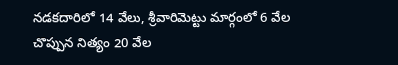నడకదారిలో 14 వేలు, శ్రీవారిమెట్టు మార్గంలో 6 వేల చొప్పున నిత్యం 20 వేల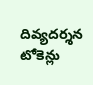దివ్యదర్శన టోకెన్లు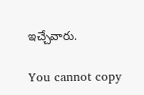ఇచ్చేవారు.

You cannot copy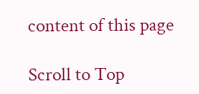content of this page

Scroll to Top